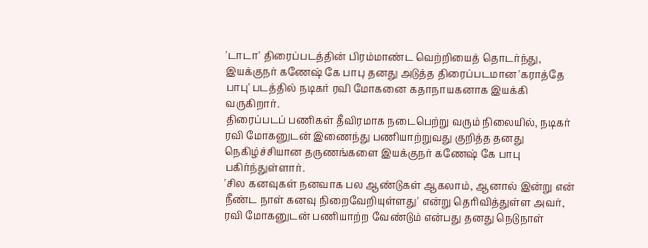'டாடா' திரைப்படத்தின் பிரம்மாண்ட வெற்றியைத் தொடர்ந்து, இயக்குநர் கணேஷ் கே பாபு தனது அடுத்த திரைப்படமான 'கராத்தே பாபு' படத்தில் நடிகர் ரவி மோகனை கதாநாயகனாக இயக்கி வருகிறார்.
திரைப்படப் பணிகள் தீவிரமாக நடைபெற்று வரும் நிலையில், நடிகர் ரவி மோகனுடன் இணைந்து பணியாற்றுவது குறித்த தனது நெகிழ்ச்சியான தருணங்களை இயக்குநர் கணேஷ் கே பாபு பகிர்ந்துள்ளார்.
'சில கனவுகள் நனவாக பல ஆண்டுகள் ஆகலாம், ஆனால் இன்று என் நீண்ட நாள் கனவு நிறைவேறியுள்ளது' என்று தெரிவித்துள்ள அவர், ரவி மோகனுடன் பணியாற்ற வேண்டும் என்பது தனது நெடுநாள்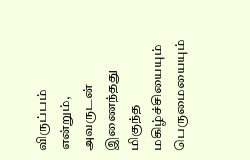விருப்பம் என்றும், அவருடன் இணைந்தது மிகுந்த மகிழ்ச்சியையும் பெருமையையும்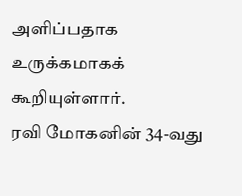அளிப்பதாக உருக்கமாகக் கூறியுள்ளார்.
ரவி மோகனின் 34-வது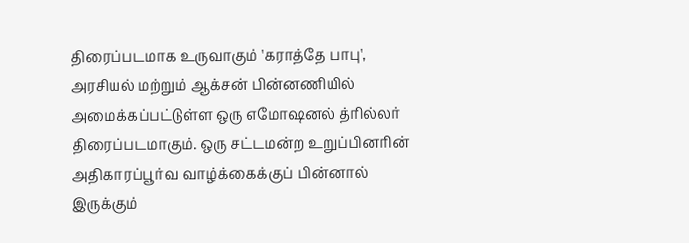திரைப்படமாக உருவாகும் 'கராத்தே பாபு', அரசியல் மற்றும் ஆக்சன் பின்னணியில் அமைக்கப்பட்டுள்ள ஒரு எமோஷனல் த்ரில்லர் திரைப்படமாகும். ஒரு சட்டமன்ற உறுப்பினரின் அதிகாரப்பூர்வ வாழ்க்கைக்குப் பின்னால் இருக்கும்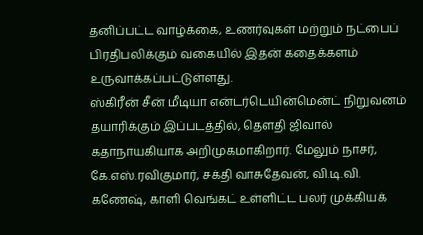தனிப்பட்ட வாழ்க்கை, உணர்வுகள் மற்றும் நட்பைப் பிரதிபலிக்கும் வகையில் இதன் கதைக்களம் உருவாக்கப்பட்டுள்ளது.
ஸ்கிரீன் சீன் மீடியா என்டர்டெயின்மென்ட் நிறுவனம் தயாரிக்கும் இப்படத்தில், தௌதி ஜிவால் கதாநாயகியாக அறிமுகமாகிறார். மேலும் நாசர், கே.எஸ்.ரவிகுமார், சக்தி வாசுதேவன், வி.டி.வி. கணேஷ், காளி வெங்கட் உள்ளிட்ட பலர் முக்கியக்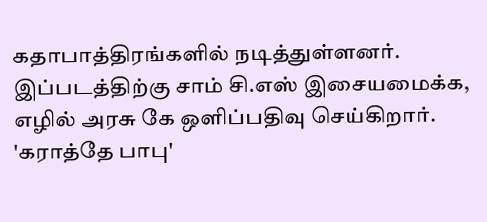கதாபாத்திரங்களில் நடித்துள்ளனர்.
இப்படத்திற்கு சாம் சி.எஸ் இசையமைக்க, எழில் அரசு கே ஒளிப்பதிவு செய்கிறார். 'கராத்தே பாபு'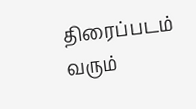திரைப்படம் வரும்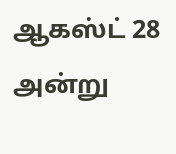ஆகஸ்ட் 28 அன்று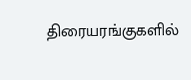திரையரங்குகளில்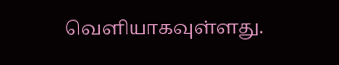வெளியாகவுள்ளது.